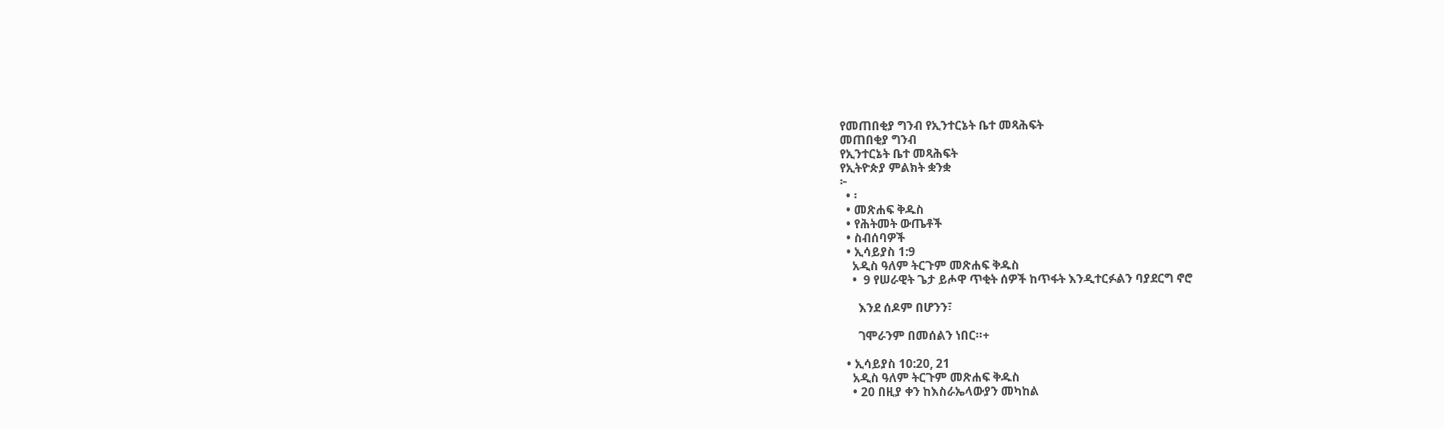የመጠበቂያ ግንብ የኢንተርኔት ቤተ መጻሕፍት
መጠበቂያ ግንብ
የኢንተርኔት ቤተ መጻሕፍት
የኢትዮጵያ ምልክት ቋንቋ
፦
  • ፡
  • መጽሐፍ ቅዱስ
  • የሕትመት ውጤቶች
  • ስብሰባዎች
  • ኢሳይያስ 1:9
    አዲስ ዓለም ትርጉም መጽሐፍ ቅዱስ
    •  9 የሠራዊት ጌታ ይሖዋ ጥቂት ሰዎች ከጥፋት እንዲተርፉልን ባያደርግ ኖሮ

      እንደ ሰዶም በሆንን፣

      ገሞራንም በመሰልን ነበር።+

  • ኢሳይያስ 10:20, 21
    አዲስ ዓለም ትርጉም መጽሐፍ ቅዱስ
    • 20 በዚያ ቀን ከእስራኤላውያን መካከል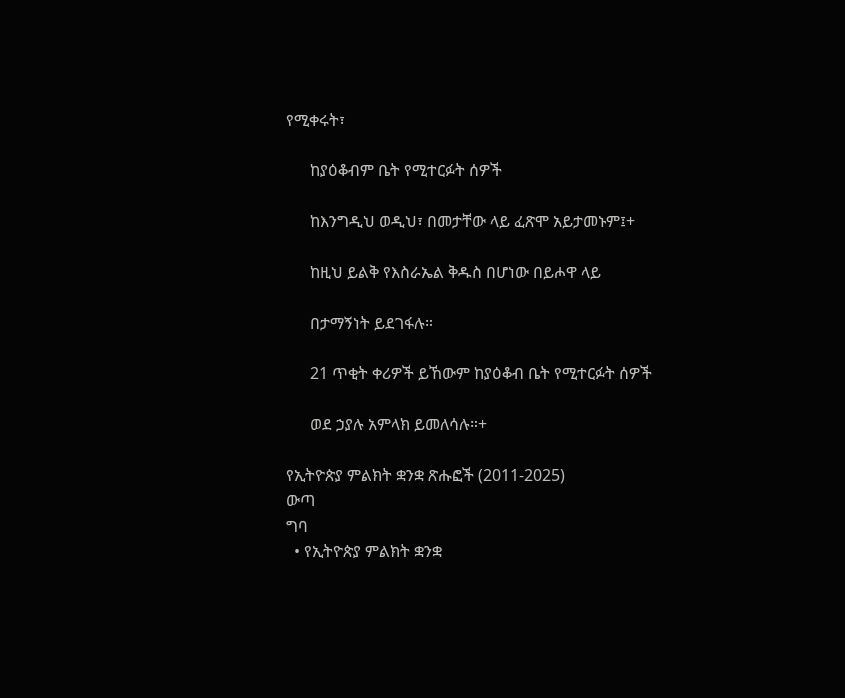የሚቀሩት፣

      ከያዕቆብም ቤት የሚተርፉት ሰዎች

      ከእንግዲህ ወዲህ፣ በመታቸው ላይ ፈጽሞ አይታመኑም፤+

      ከዚህ ይልቅ የእስራኤል ቅዱስ በሆነው በይሖዋ ላይ

      በታማኝነት ይደገፋሉ።

      21 ጥቂት ቀሪዎች ይኸውም ከያዕቆብ ቤት የሚተርፉት ሰዎች

      ወደ ኃያሉ አምላክ ይመለሳሉ።+

የኢትዮጵያ ምልክት ቋንቋ ጽሑፎች (2011-2025)
ውጣ
ግባ
  • የኢትዮጵያ ምልክት ቋንቋ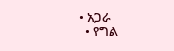• አጋራ
  • የግል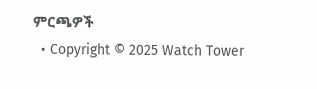ምርጫዎች
  • Copyright © 2025 Watch Tower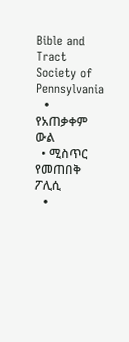Bible and Tract Society of Pennsylvania
  • የአጠቃቀም ውል
  • ሚስጥር የመጠበቅ ፖሊሲ
  •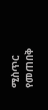ሚስጥር የመጠበቅ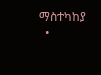ማስተካከያ
  •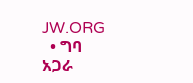JW.ORG
  • ግባ
አጋራ